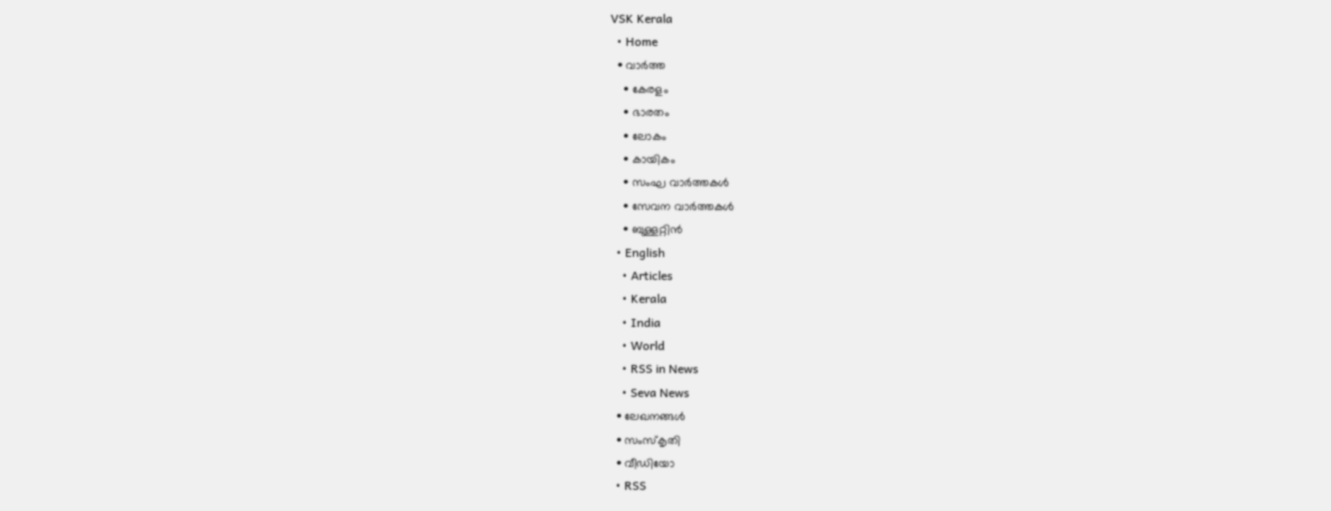VSK Kerala
  • Home
  • വാര്‍ത്ത
    • കേരളം
    • ഭാരതം
    • ലോകം
    • കായികം
    • സംഘ വാര്‍ത്തകള്‍
    • സേവന വാര്‍ത്തകള്‍
    • ബുള്ളറ്റിൻ
  • English
    • Articles
    • Kerala
    • India
    • World
    • RSS in News
    • Seva News
  • ലേഖനങ്ങള്‍
  • സംസ്കൃതി
  • വീഡിയോ
  • RSS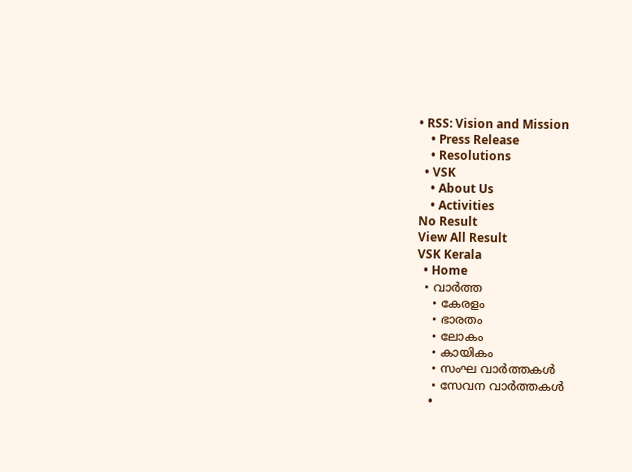• RSS: Vision and Mission
    • Press Release
    • Resolutions
  • VSK
    • About Us
    • Activities
No Result
View All Result
VSK Kerala
  • Home
  • വാര്‍ത്ത
    • കേരളം
    • ഭാരതം
    • ലോകം
    • കായികം
    • സംഘ വാര്‍ത്തകള്‍
    • സേവന വാര്‍ത്തകള്‍
    •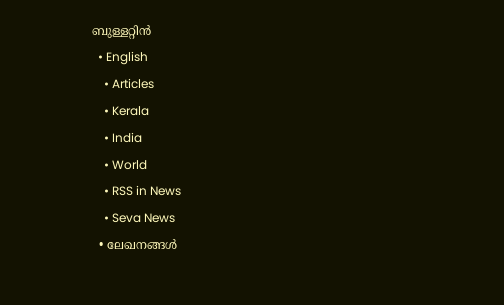ബുള്ളറ്റിൻ
  • English
    • Articles
    • Kerala
    • India
    • World
    • RSS in News
    • Seva News
  • ലേഖനങ്ങള്‍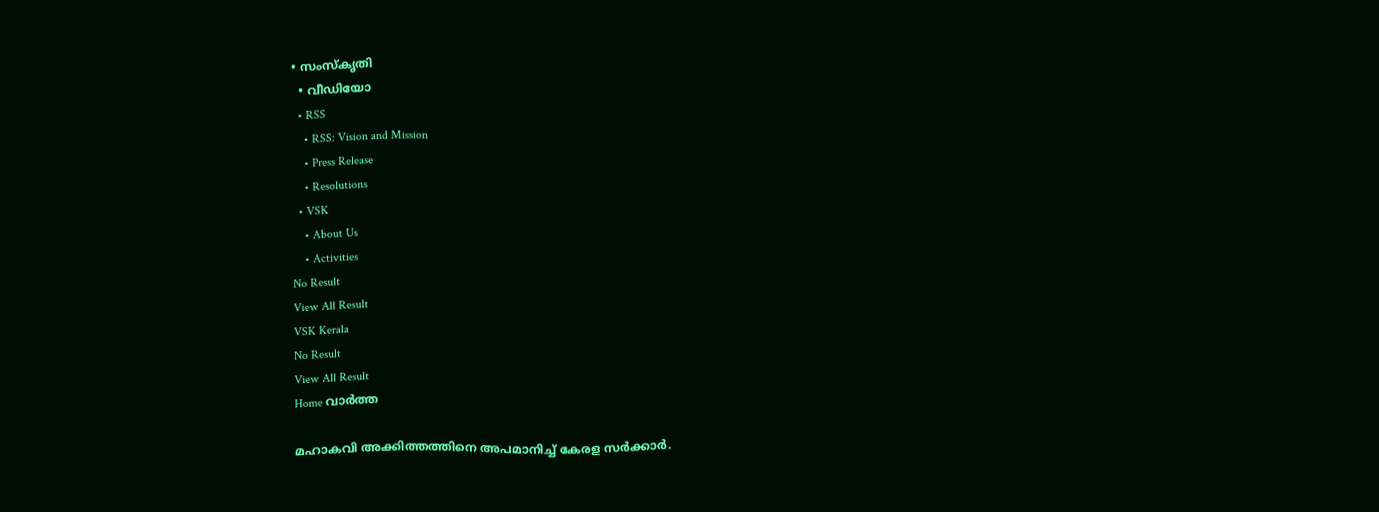• സംസ്കൃതി
  • വീഡിയോ
  • RSS
    • RSS: Vision and Mission
    • Press Release
    • Resolutions
  • VSK
    • About Us
    • Activities
No Result
View All Result
VSK Kerala
No Result
View All Result
Home വാര്‍ത്ത

മഹാകവി അക്കിത്തത്തിനെ അപമാനിച്ച് കേരള സര്‍ക്കാര്‍.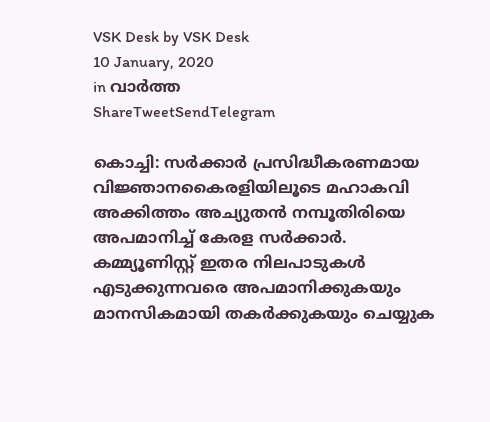VSK Desk by VSK Desk
10 January, 2020
in വാര്‍ത്ത
ShareTweetSendTelegram

കൊച്ചി: സര്‍ക്കാര്‍ പ്രസിദ്ധീകരണമായ വിജ്ഞാനകൈരളിയിലൂടെ മഹാകവി അക്കിത്തം അച്യുതന്‍ നമ്പൂതിരിയെ അപമാനിച്ച് കേരള സര്‍ക്കാര്‍. കമ്മ്യൂണിസ്റ്റ് ഇതര നിലപാടുകള്‍ എടുക്കുന്നവരെ അപമാനിക്കുകയും മാനസികമായി തകര്‍ക്കുകയും ചെയ്യുക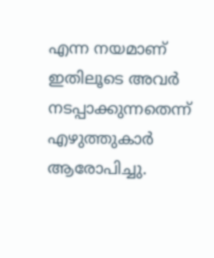എന്ന നയമാണ് ഇതിലൂടെ അവര്‍ നടപ്പാക്കുന്നതെന്ന് എഴുത്തുകാര്‍ ആരോപിച്ചു.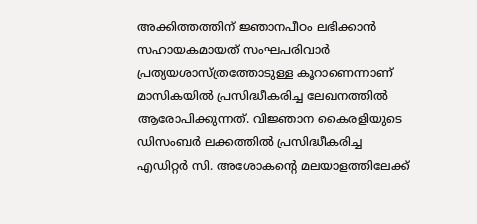അക്കിത്തത്തിന് ജ്ഞാനപീഠം ലഭിക്കാന്‍ സഹായകമായത് സംഘപരിവാര്‍ പ്രത്യയശാസ്ത്രത്തോടുള്ള കൂറാണെന്നാണ് മാസികയില്‍ പ്രസിദ്ധീകരിച്ച ലേഖനത്തില്‍ ആരോപിക്കുന്നത്. വിജ്ഞാന കൈരളിയുടെ ഡിസംബര്‍ ലക്കത്തില്‍ പ്രസിദ്ധീകരിച്ച എഡിറ്റര്‍ സി. അശോകന്റെ മലയാളത്തിലേക്ക്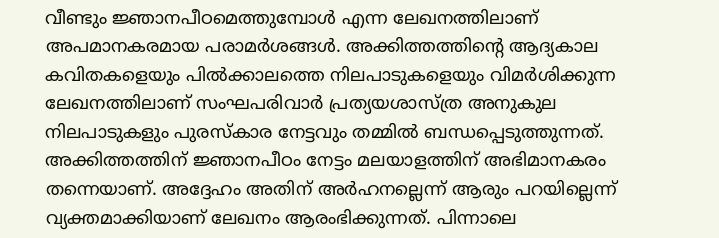വീണ്ടും ജ്ഞാനപീഠമെത്തുമ്പോള്‍ എന്ന ലേഖനത്തിലാണ് അപമാനകരമായ പരാമര്‍ശങ്ങള്‍. അക്കിത്തത്തിന്റെ ആദ്യകാല കവിതകളെയും പില്‍ക്കാലത്തെ നിലപാടുകളെയും വിമര്‍ശിക്കുന്ന ലേഖനത്തിലാണ് സംഘപരിവാര്‍ പ്രത്യയശാസ്ത്ര അനുകുല നിലപാടുകളും പുരസ്‌കാര നേട്ടവും തമ്മില്‍ ബന്ധപ്പെടുത്തുന്നത്. അക്കിത്തത്തിന് ജ്ഞാനപീഠം നേട്ടം മലയാളത്തിന് അഭിമാനകരം തന്നെയാണ്. അദ്ദേഹം അതിന് അര്‍ഹനല്ലെന്ന് ആരും പറയില്ലെന്ന് വ്യക്തമാക്കിയാണ് ലേഖനം ആരംഭിക്കുന്നത്. പിന്നാലെ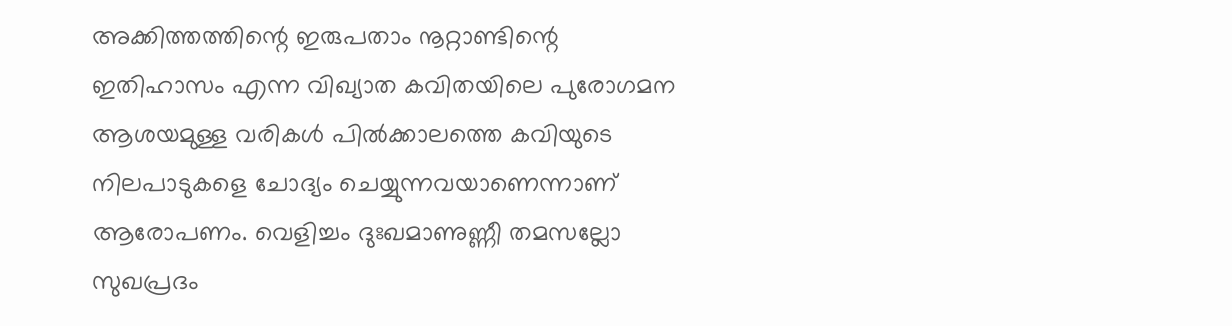അക്കിത്തത്തിന്റെ ഇരുപതാം നൂറ്റാണ്ടിന്റെ ഇതിഹാസം എന്ന വിഖ്യാത കവിതയിലെ പുരോഗമന ആശയമുള്ള വരികള്‍ പില്‍ക്കാലത്തെ കവിയുടെ നിലപാടുകളെ ചോദ്യം ചെയ്യുന്നവയാണെന്നാണ് ആരോപണം. വെളിച്ചം ദുഃഖമാണുണ്ണീ തമസല്ലോ സുഖപ്രദം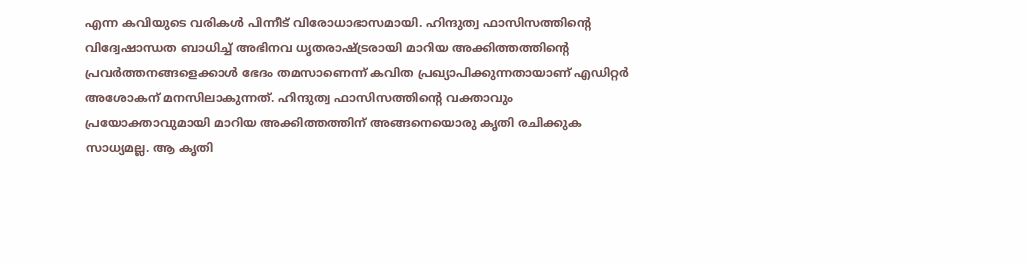എന്ന കവിയുടെ വരികള്‍ പിന്നീട് വിരോധാഭാസമായി. ഹിന്ദുത്വ ഫാസിസത്തിന്റെ വിദ്വേഷാന്ധത ബാധിച്ച് അഭിനവ ധൃതരാഷ്ട്രരായി മാറിയ അക്കിത്തത്തിന്റെ പ്രവര്‍ത്തനങ്ങളെക്കാള്‍ ഭേദം തമസാണെന്ന് കവിത പ്രഖ്യാപിക്കുന്നതായാണ് എഡിറ്റര്‍ അശോകന് മനസിലാകുന്നത്. ഹിന്ദുത്വ ഫാസിസത്തിന്റെ വക്താവും പ്രയോക്താവുമായി മാറിയ അക്കിത്തത്തിന് അങ്ങനെയൊരു കൃതി രചിക്കുക സാധ്യമല്ല. ആ കൃതി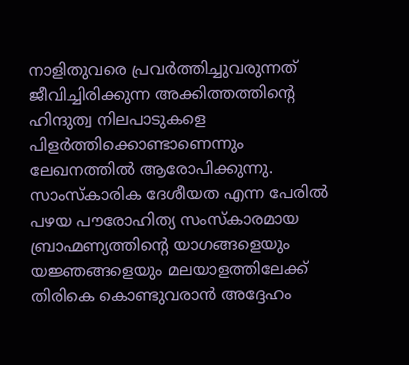നാളിതുവരെ പ്രവര്‍ത്തിച്ചുവരുന്നത് ജീവിച്ചിരിക്കുന്ന അക്കിത്തത്തിന്റെ ഹിന്ദുത്വ നിലപാടുകളെ പിളര്‍ത്തിക്കൊണ്ടാണെന്നും ലേഖനത്തില്‍ ആരോപിക്കുന്നു. സാംസ്‌കാരിക ദേശീയത എന്ന പേരില്‍ പഴയ പൗരോഹിത്യ സംസ്‌കാരമായ ബ്രാഹ്മണ്യത്തിന്റെ യാഗങ്ങളെയും യജ്ഞങ്ങളെയും മലയാളത്തിലേക്ക് തിരികെ കൊണ്ടുവരാന്‍ അദ്ദേഹം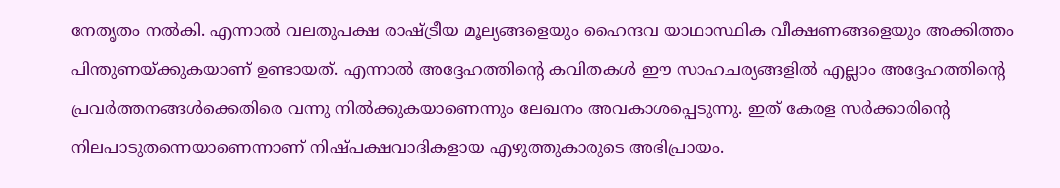നേതൃതം നല്‍കി. എന്നാല്‍ വലതുപക്ഷ രാഷ്ട്രീയ മൂല്യങ്ങളെയും ഹൈന്ദവ യാഥാസ്ഥിക വീക്ഷണങ്ങളെയും അക്കിത്തം പിന്തുണയ്ക്കുകയാണ് ഉണ്ടായത്. എന്നാല്‍ അദ്ദേഹത്തിന്റെ കവിതകള്‍ ഈ സാഹചര്യങ്ങളില്‍ എല്ലാം അദ്ദേഹത്തിന്റെ പ്രവര്‍ത്തനങ്ങള്‍ക്കെതിരെ വന്നു നില്‍ക്കുകയാണെന്നും ലേഖനം അവകാശപ്പെടുന്നു. ഇത് കേരള സര്‍ക്കാരിന്റെ നിലപാടുതന്നെയാണെന്നാണ് നിഷ്പക്ഷവാദികളായ എഴുത്തുകാരുടെ അഭിപ്രായം.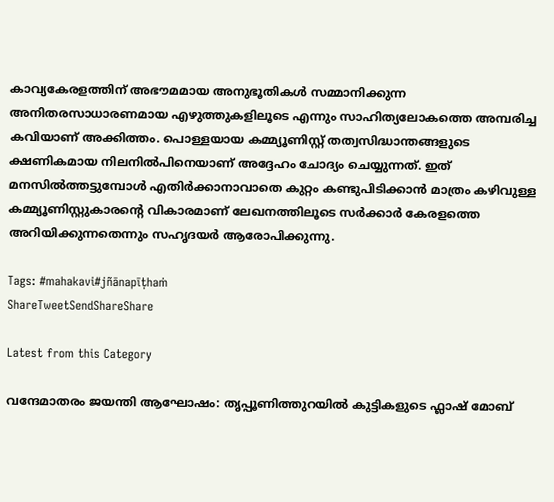കാവ്യകേരളത്തിന് അഭൗമമായ അനുഭൂതികള്‍ സമ്മാനിക്കുന്ന അനിതരസാധാരണമായ എഴുത്തുകളിലൂടെ എന്നും സാഹിത്യലോകത്തെ അമ്പരിച്ച കവിയാണ് അക്കിത്തം. പൊള്ളയായ കമ്മ്യൂണിസ്റ്റ് തത്വസിദ്ധാന്തങ്ങളുടെ ക്ഷണികമായ നിലനില്‍പിനെയാണ് അദ്ദേഹം ചോദ്യം ചെയ്യുന്നത്. ഇത് മനസില്‍ത്തട്ടുമ്പോള്‍ എതിര്‍ക്കാനാവാതെ കുറ്റം കണ്ടുപിടിക്കാന്‍ മാത്രം കഴിവുള്ള കമ്മ്യൂണിസ്റ്റുകാരന്റെ വികാരമാണ് ലേഖനത്തിലൂടെ സര്‍ക്കാര്‍ കേരളത്തെ അറിയിക്കുന്നതെന്നും സഹൃദയര്‍ ആരോപിക്കുന്നു.

Tags: #mahakavi#jñānapīṭhaṁ
ShareTweetSendShareShare

Latest from this Category

വന്ദേമാതരം ജയന്തി ആഘോഷം: തൃപ്പൂണിത്തുറയിൽ കുട്ടികളുടെ ഫ്ലാഷ് മോബ്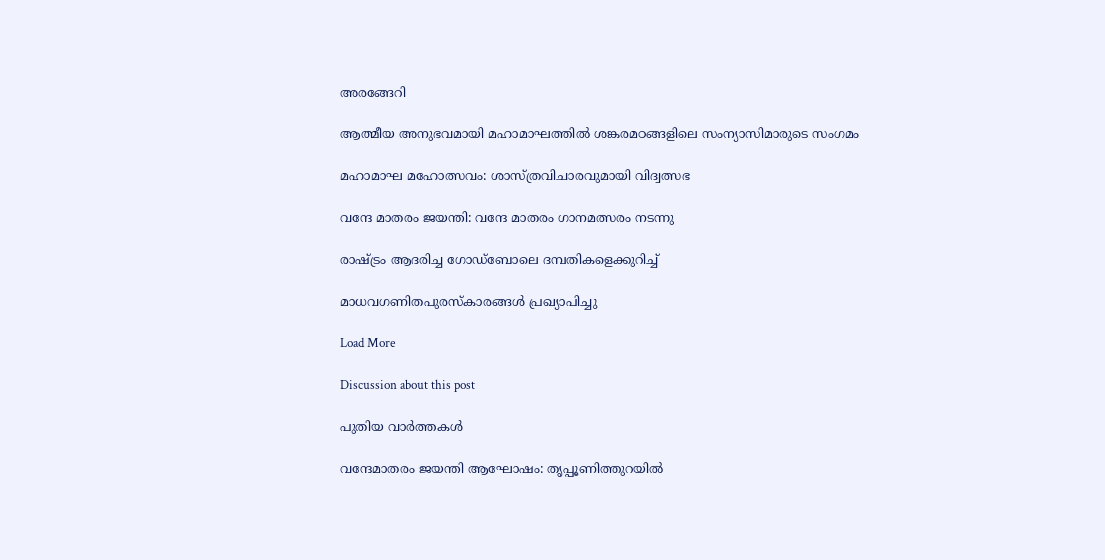അരങ്ങേറി

ആത്മീയ അനുഭവമായി മഹാമാഘത്തില്‍ ശങ്കരമഠങ്ങളിലെ സംന്യാസിമാരുടെ സംഗമം

മഹാമാഘ മഹോത്സവം: ശാസ്ത്രവിചാരവുമായി വിദ്വത്സഭ

വന്ദേ മാതരം ജയന്തി: വന്ദേ മാതരം ഗാനമത്സരം നടന്നു

രാഷ്ട്രം ആദരിച്ച ഗോഡ്‌ബോലെ ദമ്പതികളെക്കുറിച്ച്

മാധവഗണിതപുരസ്കാരങ്ങൾ പ്രഖ്യാപിച്ചു

Load More

Discussion about this post

പുതിയ വാര്‍ത്തകള്‍

വന്ദേമാതരം ജയന്തി ആഘോഷം: തൃപ്പൂണിത്തുറയിൽ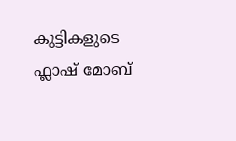കുട്ടികളുടെ ഫ്ലാഷ് മോബ്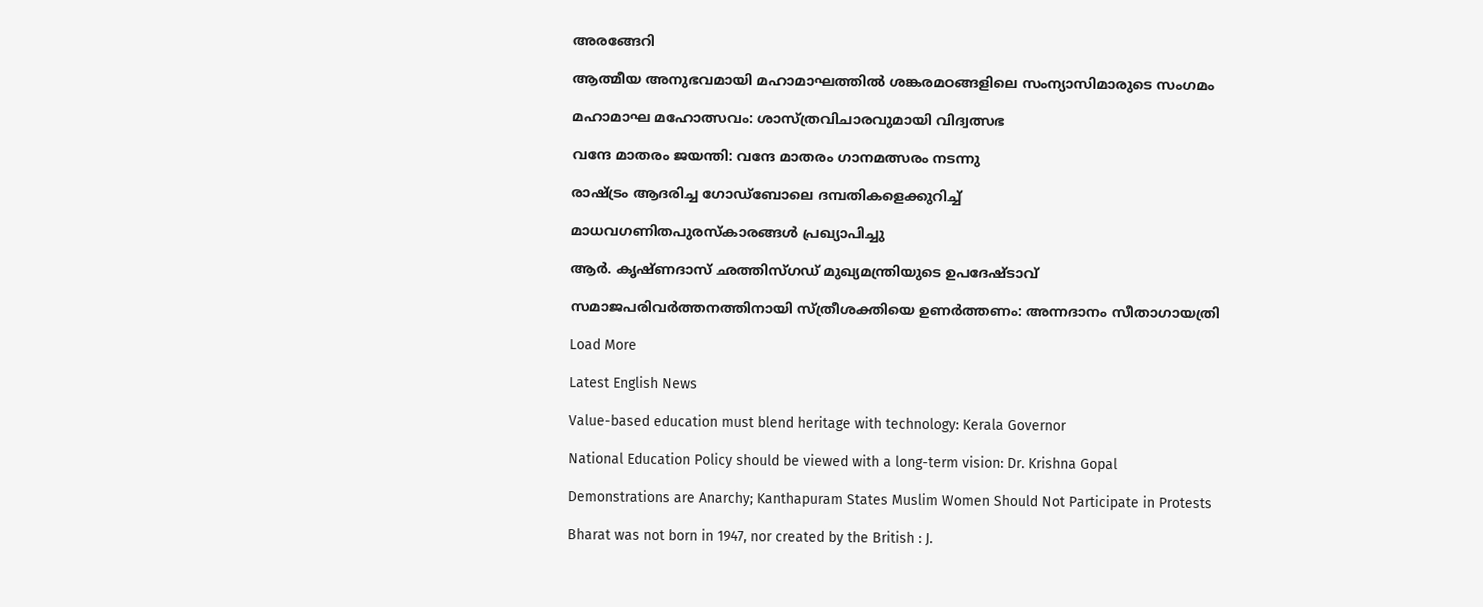അരങ്ങേറി

ആത്മീയ അനുഭവമായി മഹാമാഘത്തില്‍ ശങ്കരമഠങ്ങളിലെ സംന്യാസിമാരുടെ സംഗമം

മഹാമാഘ മഹോത്സവം: ശാസ്ത്രവിചാരവുമായി വിദ്വത്സഭ

വന്ദേ മാതരം ജയന്തി: വന്ദേ മാതരം ഗാനമത്സരം നടന്നു

രാഷ്ട്രം ആദരിച്ച ഗോഡ്‌ബോലെ ദമ്പതികളെക്കുറിച്ച്

മാധവഗണിതപുരസ്കാരങ്ങൾ പ്രഖ്യാപിച്ചു

ആര്‍. കൃഷ്ണദാസ് ഛത്തിസ്ഗഡ് മുഖ്യമന്ത്രിയുടെ ഉപദേഷ്ടാവ്

സമാജപരിവര്‍ത്തനത്തിനായി സ്ത്രീശക്തിയെ ഉണര്‍ത്തണം: അന്നദാനം സീതാഗായത്രി

Load More

Latest English News

Value-based education must blend heritage with technology: Kerala Governor

National Education Policy should be viewed with a long-term vision: Dr. Krishna Gopal

Demonstrations are Anarchy; Kanthapuram States Muslim Women Should Not Participate in Protests

Bharat was not born in 1947, nor created by the British : J.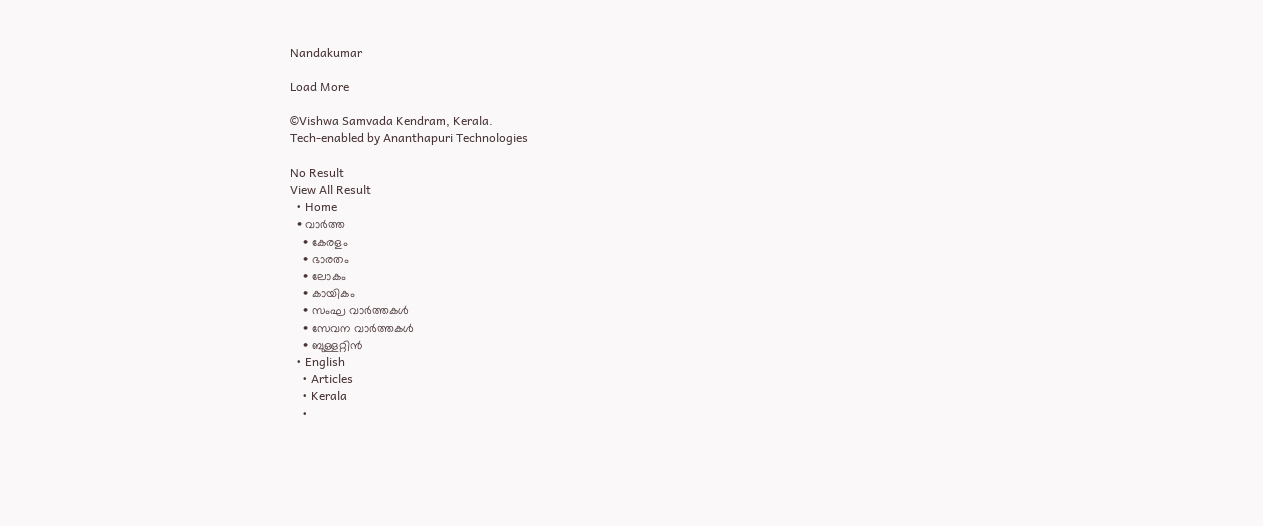Nandakumar

Load More

©Vishwa Samvada Kendram, Kerala.
Tech-enabled by Ananthapuri Technologies

No Result
View All Result
  • Home
  • വാര്‍ത്ത
    • കേരളം
    • ഭാരതം
    • ലോകം
    • കായികം
    • സംഘ വാര്‍ത്തകള്‍
    • സേവന വാര്‍ത്തകള്‍
    • ബുള്ളറ്റിൻ
  • English
    • Articles
    • Kerala
    •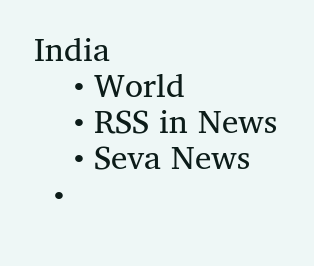India
    • World
    • RSS in News
    • Seva News
  •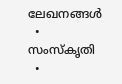ലേഖനങ്ങള്‍
  • സംസ്കൃതി
  •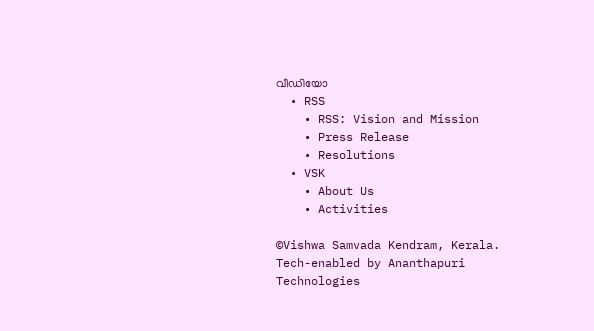വീഡിയോ
  • RSS
    • RSS: Vision and Mission
    • Press Release
    • Resolutions
  • VSK
    • About Us
    • Activities

©Vishwa Samvada Kendram, Kerala.
Tech-enabled by Ananthapuri Technologies